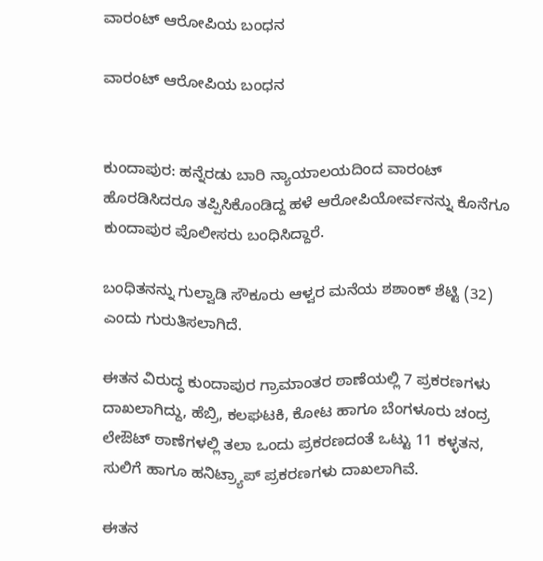ವಾರಂಟ್ ಆರೋಪಿಯ ಬಂಧನ

ವಾರಂಟ್ ಆರೋಪಿಯ ಬಂಧನ


ಕುಂದಾಪುರ: ಹನ್ನೆರಡು ಬಾರಿ ನ್ಯಾಯಾಲಯದಿಂದ ವಾರಂಟ್ ಹೊರಡಿಸಿದರೂ ತಪ್ಪಿಸಿಕೊಂಡಿದ್ದ ಹಳೆ ಆರೋಪಿಯೋರ್ವನನ್ನು ಕೊನೆಗೂ ಕುಂದಾಪುರ ಪೊಲೀಸರು ಬಂಧಿಸಿದ್ದಾರೆ.

ಬಂಧಿತನನ್ನು ಗುಲ್ವಾಡಿ ಸೌಕೂರು ಆಳ್ವರ ಮನೆಯ ಶಶಾಂಕ್ ಶೆಟ್ಟಿ (32) ಎಂದು ಗುರುತಿಸಲಾಗಿದೆ.

ಈತನ ವಿರುದ್ಧ ಕುಂದಾಪುರ ಗ್ರಾಮಾಂತರ ಠಾಣೆಯಲ್ಲಿ 7 ಪ್ರಕರಣಗಳು ದಾಖಲಾಗಿದ್ದು, ಹೆಬ್ರಿ, ಕಲಘಟಕಿ, ಕೋಟ ಹಾಗೂ ಬೆಂಗಳೂರು ಚಂದ್ರ ಲೇಔಟ್ ಠಾಣೆಗಳಲ್ಲಿ ತಲಾ ಒಂದು ಪ್ರಕರಣದಂತೆ ಒಟ್ಟು 11 ಕಳ್ಳತನ, ಸುಲಿಗೆ ಹಾಗೂ ಹನಿಟ್ರ್ಯಾಪ್ ಪ್ರಕರಣಗಳು ದಾಖಲಾಗಿವೆ.

ಈತನ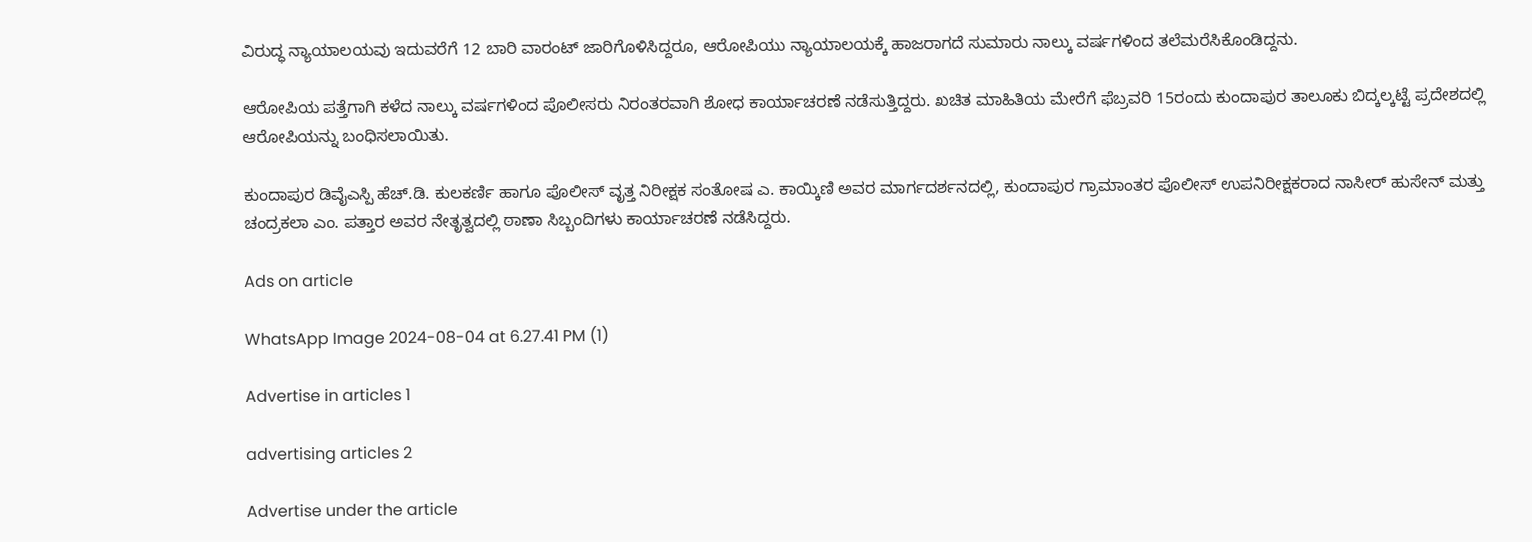ವಿರುದ್ಧ ನ್ಯಾಯಾಲಯವು ಇದುವರೆಗೆ 12 ಬಾರಿ ವಾರಂಟ್ ಜಾರಿಗೊಳಿಸಿದ್ದರೂ, ಆರೋಪಿಯು ನ್ಯಾಯಾಲಯಕ್ಕೆ ಹಾಜರಾಗದೆ ಸುಮಾರು ನಾಲ್ಕು ವರ್ಷಗಳಿಂದ ತಲೆಮರೆಸಿಕೊಂಡಿದ್ದನು.

ಆರೋಪಿಯ ಪತ್ತೆಗಾಗಿ ಕಳೆದ ನಾಲ್ಕು ವರ್ಷಗಳಿಂದ ಪೊಲೀಸರು ನಿರಂತರವಾಗಿ ಶೋಧ ಕಾರ್ಯಾಚರಣೆ ನಡೆಸುತ್ತಿದ್ದರು. ಖಚಿತ ಮಾಹಿತಿಯ ಮೇರೆಗೆ ಫೆಬ್ರವರಿ 15ರಂದು ಕುಂದಾಪುರ ತಾಲೂಕು ಬಿದ್ಕಲ್ಕಟ್ಟೆ ಪ್ರದೇಶದಲ್ಲಿ ಆರೋಪಿಯನ್ನು ಬಂಧಿಸಲಾಯಿತು.

ಕುಂದಾಪುರ ಡಿವೈಎಸ್ಪಿ ಹೆಚ್.ಡಿ. ಕುಲಕರ್ಣಿ ಹಾಗೂ ಪೊಲೀಸ್ ವೃತ್ತ ನಿರೀಕ್ಷಕ ಸಂತೋಷ ಎ. ಕಾಯ್ಕಿಣಿ ಅವರ ಮಾರ್ಗದರ್ಶನದಲ್ಲಿ, ಕುಂದಾಪುರ ಗ್ರಾಮಾಂತರ ಪೊಲೀಸ್ ಉಪನಿರೀಕ್ಷಕರಾದ ನಾಸೀರ್ ಹುಸೇನ್ ಮತ್ತು ಚಂದ್ರಕಲಾ ಎಂ. ಪತ್ತಾರ ಅವರ ನೇತೃತ್ವದಲ್ಲಿ ಠಾಣಾ ಸಿಬ್ಬಂದಿಗಳು ಕಾರ್ಯಾಚರಣೆ ನಡೆಸಿದ್ದರು.

Ads on article

WhatsApp Image 2024-08-04 at 6.27.41 PM (1)

Advertise in articles 1

advertising articles 2

Advertise under the article